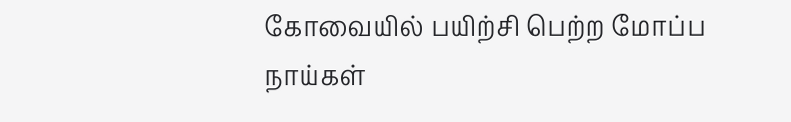கோவையில் பயிற்சி பெற்ற மோப்ப நாய்கள்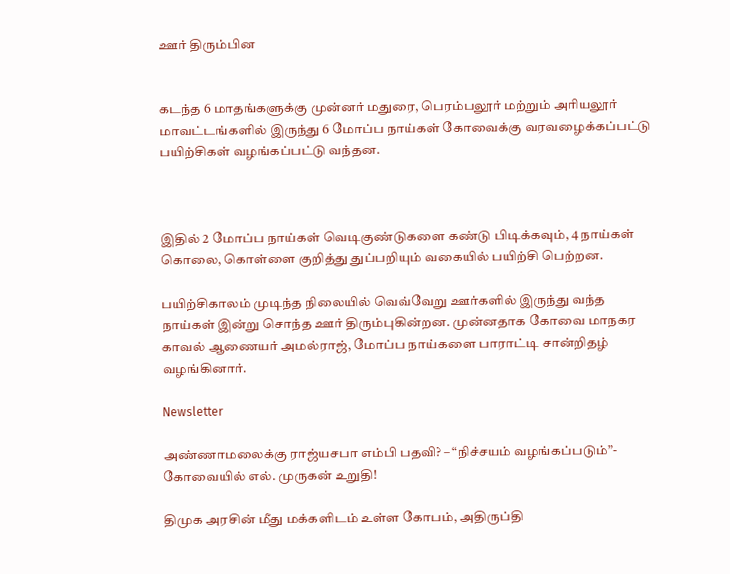ஊர் திரும்பின


கடந்த 6 மாதங்களுக்கு முன்னர் மதுரை, பெரம்பலூர் மற்றும் அரியலூர் மாவட்டங்களில் இருந்து 6 மோப்ப நாய்கள் கோவைக்கு வரவழைக்கப்பட்டு பயிற்சிகள் வழங்கப்பட்டு வந்தன.



இதில் 2 மோப்ப நாய்கள் வெடிகுண்டுகளை கண்டு பிடிக்கவும், 4 நாய்கள் கொலை, கொள்ளை குறித்து துப்பறியும் வகையில் பயிற்சி பெற்றன.

பயிற்சிகாலம் முடிந்த நிலையில் வெவ்வேறு ஊர்களில் இருந்து வந்த நாய்கள் இன்று சொந்த ஊர் திரும்புகின்றன. முன்னதாக கோவை மாநகர காவல் ஆணையர் அமல்ராஜ், மோப்ப நாய்களை பாராட்டி சான்றிதழ் வழங்கினார்.

Newsletter

அண்ணாமலைக்கு ராஜ்யசபா எம்பி பதவி? – “நிச்சயம் வழங்கப்படும்”- கோவையில் எல். முருகன் உறுதி!

திமுக அரசின் மீது மக்களிடம் உள்ள கோபம், அதிருப்தி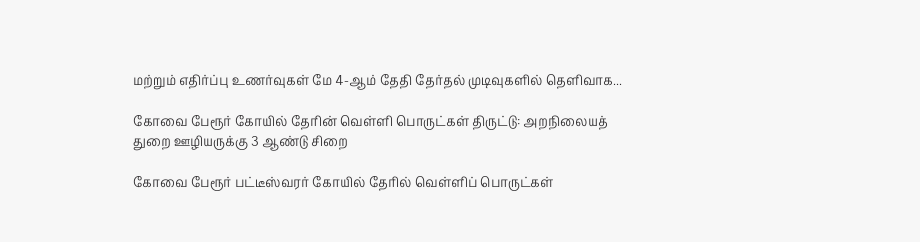மற்றும் எதிர்ப்பு உணர்வுகள் மே 4-ஆம் தேதி தேர்தல் முடிவுகளில் தெளிவாக...

கோவை பேரூர் கோயில் தேரின் வெள்ளி பொருட்கள் திருட்டு: அறநிலையத் துறை ஊழியருக்கு 3 ஆண்டு சிறை

கோவை பேரூர் பட்டீஸ்வரர் கோயில் தேரில் வெள்ளிப் பொருட்கள்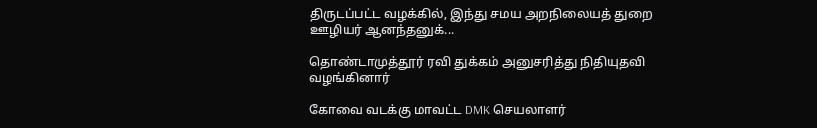திருடப்பட்ட வழக்கில், இந்து சமய அறநிலையத் துறை ஊழியர் ஆனந்தனுக்...

தொண்டாமுத்தூர் ரவி துக்கம் அனுசரித்து நிதியுதவி வழங்கினார்

கோவை வடக்கு மாவட்ட DMK செயலாளர்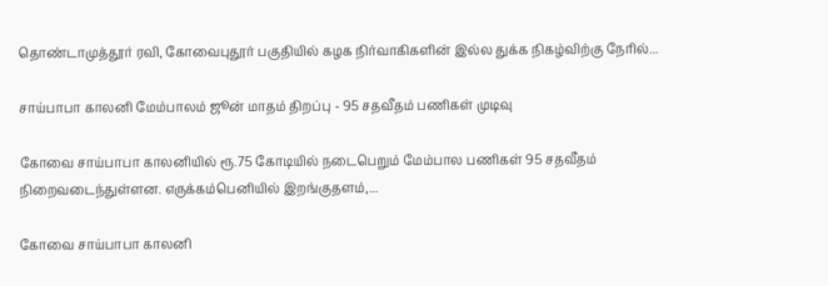தொண்டாமுத்தூர் ரவி, கோவைபுதூர் பகுதியில் கழக நிர்வாகிகளின் இல்ல துக்க நிகழ்விற்கு நேரில்...

சாய்பாபா காலனி மேம்பாலம் ஜூன் மாதம் திறப்பு - 95 சதவீதம் பணிகள் முடிவு

கோவை சாய்பாபா காலனியில் ரூ.75 கோடியில் நடைபெறும் மேம்பால பணிகள் 95 சதவீதம் நிறைவடைந்துள்ளன. எருக்கம்பெனியில் இறங்குதளம்,...

கோவை சாய்பாபா காலனி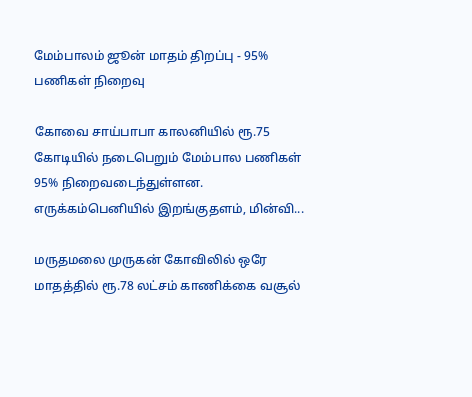மேம்பாலம் ஜூன் மாதம் திறப்பு - 95% பணிகள் நிறைவு

கோவை சாய்பாபா காலனியில் ரூ.75 கோடியில் நடைபெறும் மேம்பால பணிகள் 95% நிறைவடைந்துள்ளன. எருக்கம்பெனியில் இறங்குதளம், மின்வி...

மருதமலை முருகன் கோவிலில் ஒரே மாதத்தில் ரூ.78 லட்சம் காணிக்கை வசூல்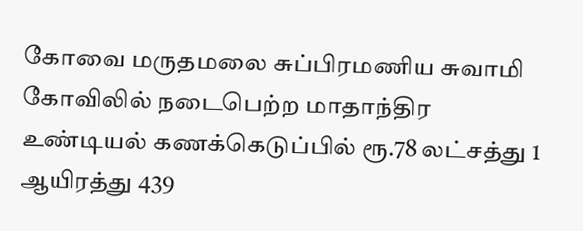கோவை மருதமலை சுப்பிரமணிய சுவாமி கோவிலில் நடைபெற்ற மாதாந்திர உண்டியல் கணக்கெடுப்பில் ரூ.78 லட்சத்து 1 ஆயிரத்து 439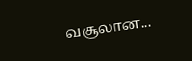வசூலான...